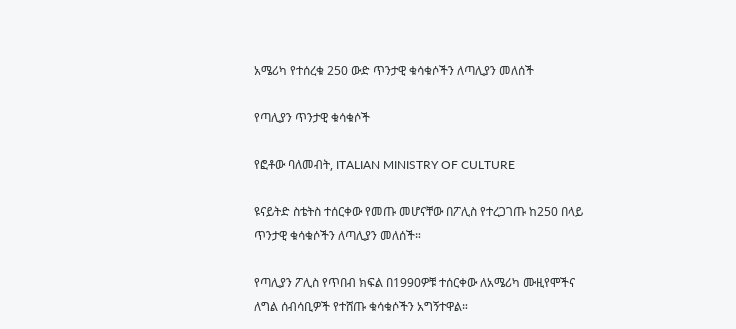አሜሪካ የተሰረቁ 250 ውድ ጥንታዊ ቁሳቁሶችን ለጣሊያን መለሰች

የጣሊያን ጥንታዊ ቁሳቁሶች

የፎቶው ባለመብት, ITALIAN MINISTRY OF CULTURE

ዩናይትድ ስቴትስ ተሰርቀው የመጡ መሆናቸው በፖሊስ የተረጋገጡ ከ250 በላይ ጥንታዊ ቁሳቁሶችን ለጣሊያን መለሰች።

የጣሊያን ፖሊስ የጥበብ ክፍል በ1990ዎቹ ተሰርቀው ለአሜሪካ ሙዚየሞችና ለግል ሰብሳቢዎች የተሸጡ ቁሳቁሶችን አግኝተዋል።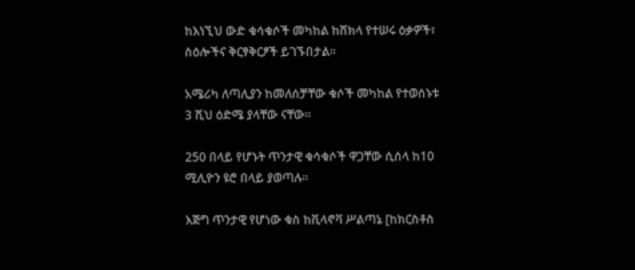ከእነኚህ ውድ ቁሳቁሶች መካከል ከሸክላ የተሠሩ ዕቃዎች፣ ስዕሎችና ቅርፃቅርፆች ይገኙበታል።

አሜሪካ ለጣሊያን ከመለሰቻቸው ቁሶች መካከል የተወሰኑቱ 3 ሺህ ዕድሜ ያላቸው ናቸው።

250 በላይ የሆኑት ጥንታዊ ቁሳቁሶች ዋጋቸው ሲሰላ ከ10 ሚሊዮን ዩሮ በላይ ያወጣሉ።

እጅግ ጥንታዊ የሆነው ቁስ ከቪላኖቫ ሥልጣኔ [ከክርስቶስ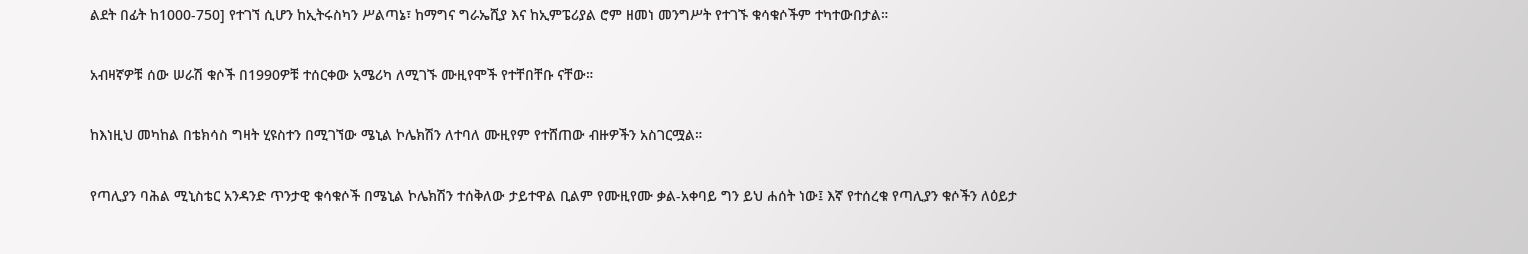ልደት በፊት ከ1000-750] የተገኘ ሲሆን ከኢትሩስካን ሥልጣኔ፣ ከማግና ግራኤሺያ እና ከኢምፔሪያል ሮም ዘመነ መንግሥት የተገኙ ቁሳቁሶችም ተካተውበታል።

አብዛኛዎቹ ሰው ሠራሽ ቁሶች በ1990ዎቹ ተሰርቀው አሜሪካ ለሚገኙ ሙዚየሞች የተቸበቸቡ ናቸው።

ከእነዚህ መካከል በቴክሳስ ግዛት ሂዩስተን በሚገኘው ሜኒል ኮሌክሽን ለተባለ ሙዚየም የተሸጠው ብዙዎችን አስገርሟል።

የጣሊያን ባሕል ሚኒስቴር አንዳንድ ጥንታዊ ቁሳቁሶች በሜኒል ኮሌክሽን ተሰቅለው ታይተዋል ቢልም የሙዚየሙ ቃል-አቀባይ ግን ይህ ሐሰት ነው፤ እኛ የተሰረቁ የጣሊያን ቁሶችን ለዕይታ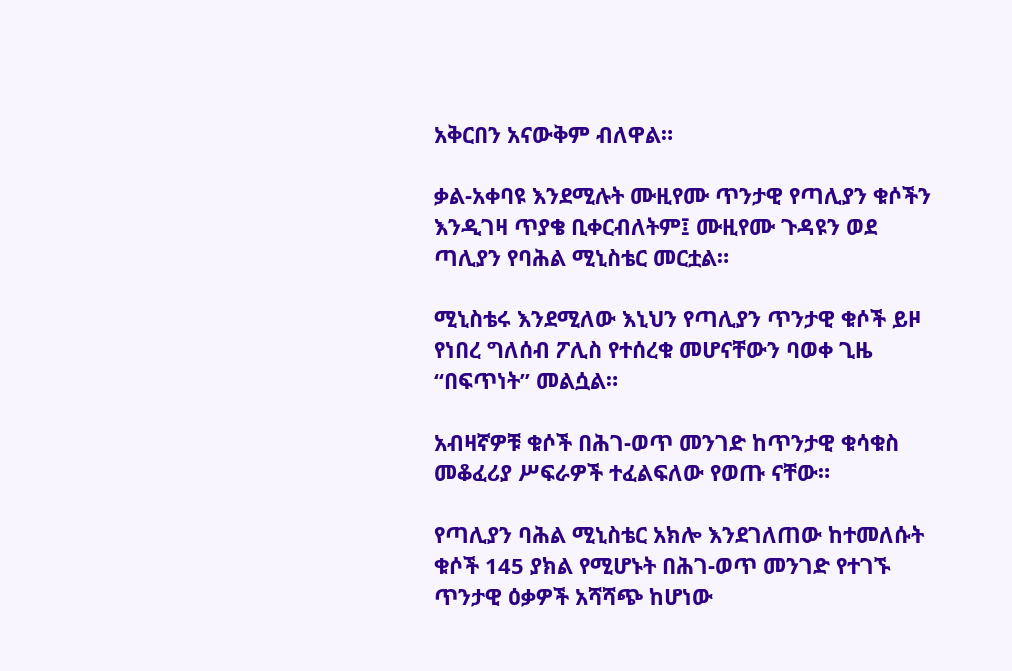አቅርበን አናውቅም ብለዋል።

ቃል-አቀባዩ እንደሚሉት ሙዚየሙ ጥንታዊ የጣሊያን ቁሶችን እንዲገዛ ጥያቄ ቢቀርብለትም፤ ሙዚየሙ ጉዳዩን ወደ ጣሊያን የባሕል ሚኒስቴር መርቷል።

ሚኒስቴሩ እንደሚለው እኒህን የጣሊያን ጥንታዊ ቁሶች ይዞ የነበረ ግለሰብ ፖሊስ የተሰረቁ መሆናቸውን ባወቀ ጊዜ “በፍጥነት” መልሷል።

አብዛኛዎቹ ቁሶች በሕገ-ወጥ መንገድ ከጥንታዊ ቁሳቁስ መቆፈሪያ ሥፍራዎች ተፈልፍለው የወጡ ናቸው።

የጣሊያን ባሕል ሚኒስቴር አክሎ እንደገለጠው ከተመለሱት ቁሶች 145 ያክል የሚሆኑት በሕገ-ወጥ መንገድ የተገኙ ጥንታዊ ዕቃዎች አሻሻጭ ከሆነው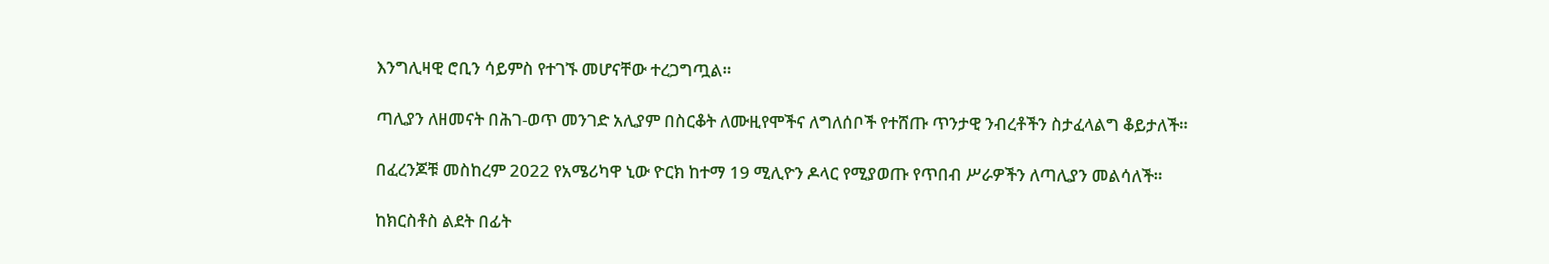እንግሊዛዊ ሮቢን ሳይምስ የተገኙ መሆናቸው ተረጋግጧል።

ጣሊያን ለዘመናት በሕገ-ወጥ መንገድ አሊያም በስርቆት ለሙዚየሞችና ለግለሰቦች የተሸጡ ጥንታዊ ንብረቶችን ስታፈላልግ ቆይታለች።

በፈረንጆቹ መስከረም 2022 የአሜሪካዋ ኒው ዮርክ ከተማ 19 ሚሊዮን ዶላር የሚያወጡ የጥበብ ሥራዎችን ለጣሊያን መልሳለች።

ከክርስቶስ ልደት በፊት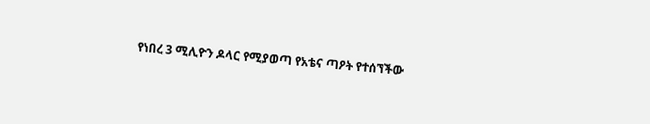የነበረ 3 ሚሊዮን ዶላር የሚያወጣ የአቴና ጣዖት የተሰኘችው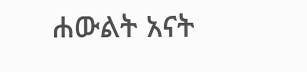ሐውልት አናት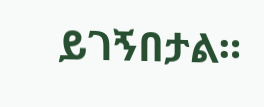ይገኝበታል።